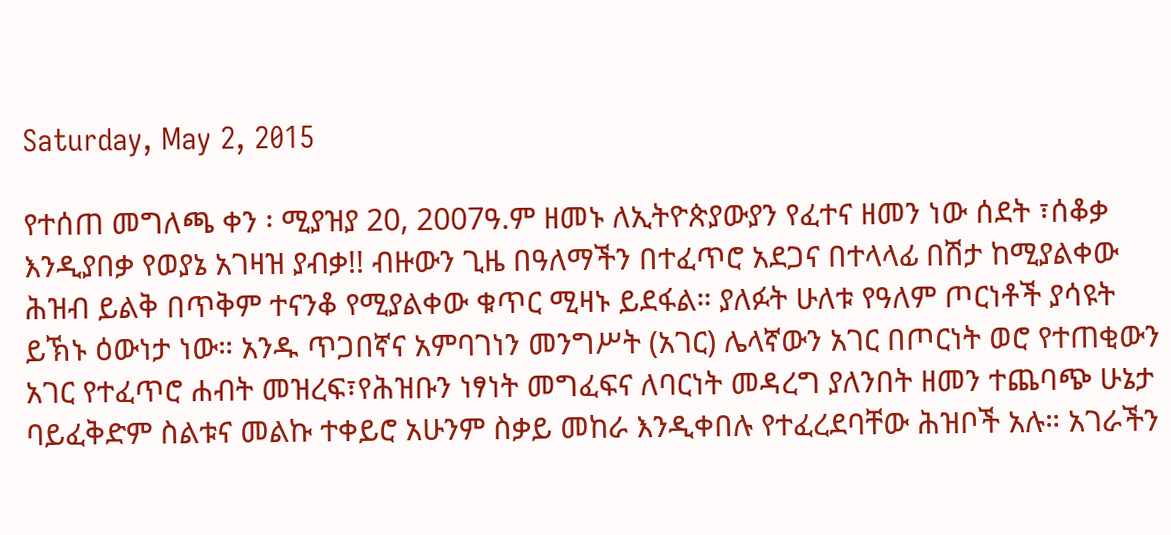Saturday, May 2, 2015

የተሰጠ መግለጫ ቀን ፡ ሚያዝያ 20, 2007ዓ.ም ዘመኑ ለኢትዮጵያውያን የፈተና ዘመን ነው ሰደት ፣ሰቆቃ እንዲያበቃ የወያኔ አገዛዝ ያብቃ!! ብዙውን ጊዜ በዓለማችን በተፈጥሮ አደጋና በተላላፊ በሽታ ከሚያልቀው ሕዝብ ይልቅ በጥቅም ተናንቆ የሚያልቀው ቁጥር ሚዛኑ ይደፋል። ያለፉት ሁለቱ የዓለም ጦርነቶች ያሳዩት ይኽኑ ዕውነታ ነው። አንዱ ጥጋበኛና አምባገነን መንግሥት (አገር) ሌላኛውን አገር በጦርነት ወሮ የተጠቂውን አገር የተፈጥሮ ሐብት መዝረፍ፣የሕዝቡን ነፃነት መግፈፍና ለባርነት መዳረግ ያለንበት ዘመን ተጨባጭ ሁኔታ ባይፈቅድም ስልቱና መልኩ ተቀይሮ አሁንም ስቃይ መከራ እንዲቀበሉ የተፈረደባቸው ሕዝቦች አሉ። አገራችን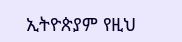ኢትዮጵያም የዚህ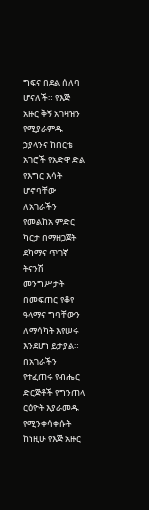ግፍና በደል ሰለባ ሆናለች። የእጅ አዙር ቅኝ አገዛዝን የሚያራምዱ ኃያላንና ከበርቴ አገሮች የአድዋ ድል የእግር እሳት ሆኖባቸው ለአገራችን የመልከአ ምድር ካርታ በማዘጋጀት ደካማና ጥገኛ ትናንሽ መንግሥታት በመፍጠር የቆየ ዓላማና ግባቸውን ለማሳካት እየሠሩ እንደሆነ ይታያል። በአገራችን የተፈጠሩ የብሔር ድርጅቶች የግንጠላ ርዕዮት እያራመዱ የሚንቀሳቀሱት ከነዚሁ የእጅ አዙር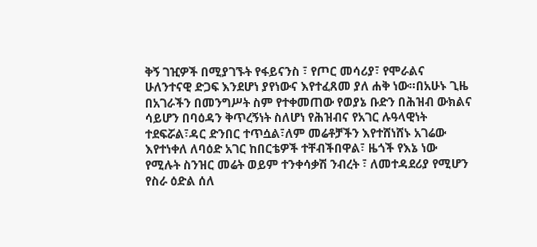ቅኝ ገዢዎች በሚያገኙት የፋይናንስ ፣ የጦር መሳሪያ፣ የሞራልና ሁለንተናዊ ድጋፍ እንደሆነ ያየነውና እየተፈጸመ ያለ ሐቅ ነው።በአሁኑ ጊዜ በአገራችን በመንግሥት ስም የተቀመጠው የወያኔ ቡድን በሕዝብ ውክልና ሳይሆን በባዕዳን ቅጥረኝነት ስለሆነ የሕዝብና የአገር ሉዓላዊነት ተደፍሯል፣ዳር ድንበር ተጥሷል፣ለም መሬቶቻችን እየተሸነሸኑ አገሬው እየተነቀለ ለባዕድ አገር ከበርቴዎች ተቸብችበዋል፣ ዜጎች የእኔ ነው የሚሉት ስንዝር መሬት ወይም ተንቀሳቃሽ ንብረት ፣ ለመተዳደሪያ የሚሆን የስራ ዕድል ሰለ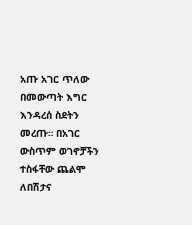አጡ አገር ጥለው በመውጣት እግር እንዳረሰ ስደትን መረጡ። በአገር ውስጥም ወገኖቻችን ተስፋቸው ጨልሞ ለበሽታና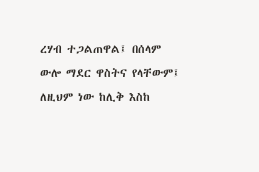ረሃብ ተጋልጠዋል፤ በሰላም ውሎ ማደር ዋስትና የላቸውም፤ ለዚህም ነው ከሊቅ እስከ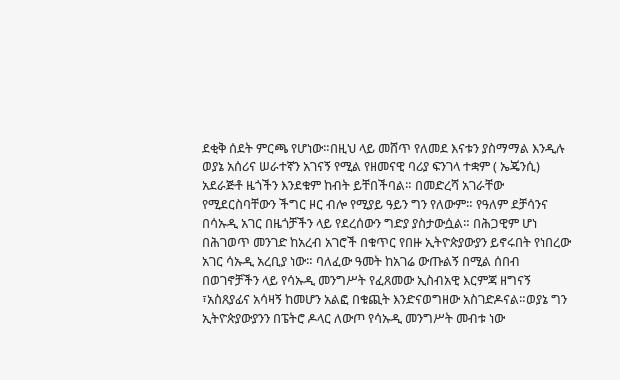ደቂቅ ሰደት ምርጫ የሆነው።በዚህ ላይ መሸጥ የለመደ እናቱን ያስማማል እንዲሉ ወያኔ አሰሪና ሠራተኛን አገናኝ የሚል የዘመናዊ ባሪያ ፍንገላ ተቋም ( ኤጄንሲ) አደራጅቶ ዜጎችን እንደቁም ከብት ይቸበችባል። በመድረሻ አገራቸው የሚደርስባቸውን ችግር ዞር ብሎ የሚያይ ዓይን ግን የለውም። የዓለም ደቻሳንና በሳኡዲ አገር በዜጎቻችን ላይ የደረሰውን ግድያ ያስታውሷል። በሕጋዊም ሆነ በሕገወጥ መንገድ ከአረብ አገሮች በቁጥር የበዙ ኢትዮጵያውያን ይኖሩበት የነበረው አገር ሳኡዲ አረቢያ ነው። ባለፈው ዓመት ከአገሬ ውጡልኝ በሚል ሰበብ በወገኖቻችን ላይ የሳኡዲ መንግሥት የፈጸመው ኢስብአዊ እርምጃ ዘግናኝ ፣አስጸያፊና አሳዛኝ ከመሆን አልፎ በቁጪት እንድናወግዘው አስገድዶናል።ወያኔ ግን ኢትዮጵያውያንን በፔትሮ ዶላር ለውጦ የሳኡዲ መንግሥት መብቱ ነው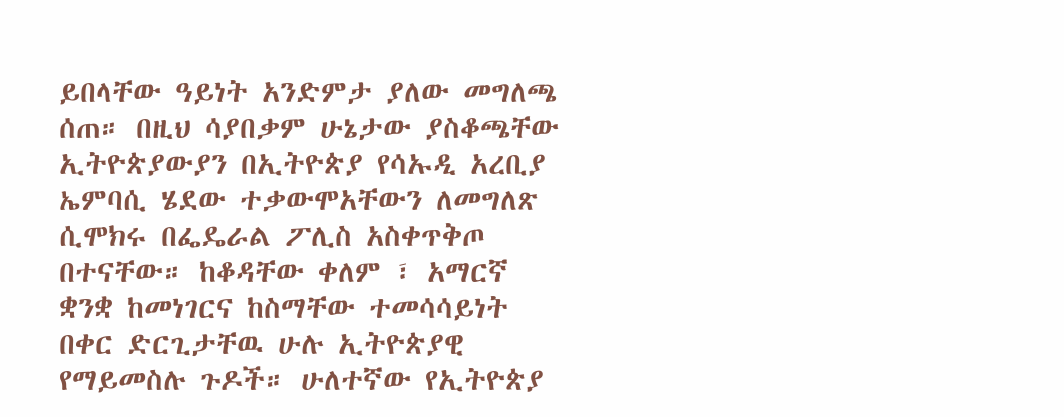ይበላቸው ዓይነት አንድምታ ያለው መግለጫ ሰጠ። በዚህ ሳያበቃም ሁኔታው ያስቆጫቸው ኢትዮጵያውያን በኢትዮጵያ የሳኡዲ አረቢያ ኤምባሲ ሄደው ተቃውሞአቸውን ለመግለጽ ሲሞክሩ በፌዴራል ፖሊስ አስቀጥቅጦ በተናቸው። ከቆዳቸው ቀለም ፣ አማርኛ ቋንቋ ከመነገርና ከስማቸው ተመሳሳይነት በቀር ድርጊታቸዉ ሁሉ ኢትዮጵያዊ የማይመስሉ ጉዶች። ሁለተኛው የኢትዮጵያ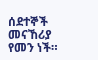ሰደተኞች መናኸሪያ የመን ነች።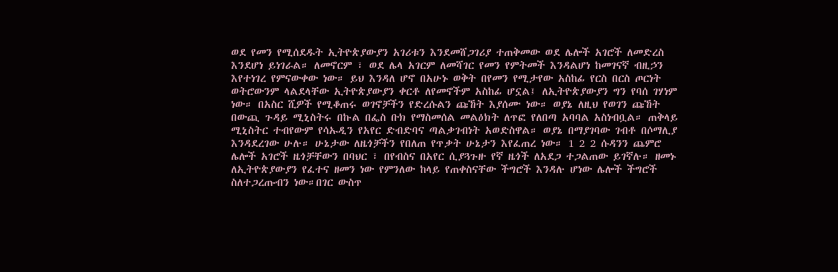ወደ የመን የሚሰደዱት ኢትዮጵያውያን አገሪቱን እንደመሸጋገሪያ ተጠቅመው ወደ ሌሎች አገሮች ለመድረስ እንደሆነ ይነገራል። ለመኖርም ፣ ወደ ሌላ አገርም ለመሻገር የመን የምትመች እንዳልሆነ ከመገናኛ ብዚኃን እየተነገረ የምናውቀው ነው። ይህ እንዳለ ሆኖ በአሁኑ ወቅት በየመን የሚታየው አስከፊ የርስ በርስ ጦርነት ወትሮውንም ላልደላቸው ኢትዮጵያውያን ቀርቶ ለየመኖችም አስከፊ ሆኗል፤ ለኢትዮጵያውያን ግን የባሰ ገሃነም ነው። በአስር ሺዎች የሚቆጠሩ ወገኖቻችን የድረሱልን ጩኸት እያሰሙ ነው። ወያኔ ለዚህ የወገን ጩኸት በውጪ ጉዳይ ሚኒስትሩ በኩል በፌስ ቡክ የማስመሰል መልዕክት ለጥፎ የለበጣ አባባል አስነብቧል። ጠቅላይ ሚኒስትር ተብየውም የሳኡዲን የአየር ድብድባና ጣልቃገብነት አወድስዋል። ወያኔ በማያገባው ገብቶ በሶማሊያ እንዳደረገው ሁሉ። ሁኔታው ለዜጎቻችን የበለጠ የጥቃት ሁኔታን እየፈጠረ ነው። 1 2 2 ሱዳንን ጨምሮ ሌሎች አገሮች ዜጎቻቸውን በባህር ፣ በየብስና በአየር ሲያጓጉዙ የኛ ዜጎች ለአደጋ ተጋልጠው ይገኛሉ። ዘመኑ ለኢትዮጵያውያን የፈተና ዘመን ነው የምንለው ከላይ የጠቀስናቸው ችግሮች እንዳሉ ሆነው ሌሎች ችግሮች ስለተጋረጡብን ነው።በገር ውስጥ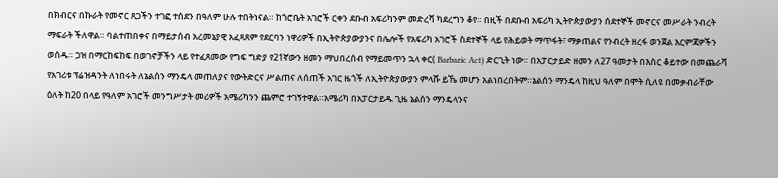በክብርና በኩራት የመኖር ጸጋችን ተገፎ ተሰደን በዓለም ሁሉ ተበትነናል። ከጎሮቤት አገሮች ርቀን ደቡብ አፍሪካንም መድረሻ ካደረግን ቆየ። በዚች በደቡብ አፍሪካ ኢትዮጵያውያን ሰደተኞች መኖርና መሥራት ንብረት ማፍራት ችለዋል። ባልተጠበቀና በማይታሰብ አረመኔያዊ አፈጻጸም የደርባን ነዋሪዎች በኢትዮጵያውያንና በሌሎች የአፍሪካ አገሮች ስደተኞች ላይ የሕይወት ማጥፋት፣ ማቃጠልና የንብረት ዘረፋ ወንጀል እርምጃዎችን ወሰዱ። ጋዝ በማርከፍከፍ በወገኖቻችን ላይ የተፈጸመው የግፍ ግድያ የ21ኛውን ዘመን ማህበረሰብ የማይመጥን ኋላ ቀር( Barbaric Act) ድርጊት ነው። በአፓርታይድ ዘመን ለ27 ዓመታት በእስር ቆይተው በመጨራሻ የአገሪቱ ፕሬዝዳንት ለነበሩት ለኔልሰን ማንዴላ መጠለያና የውትድርና ሥልጠና ለሰጠች አገር ዜጎች ለኢትዮጵያውያን ምላሹ ይኼ መሆን አልነበረበትም።ኔልሰን ማንዴላ ከዚህ ዓለም በሞት ሲለዩ በመቃብራቸው ዕለት ከ20 በላይ የዓለም አገሮች መንግሥታት መሪዎች አሜሪካንን ጨምሮ ተገኝተዋል።አሜሪካ በአፓርታይዱ ጊዜ ኔልሰን ማንዴላንና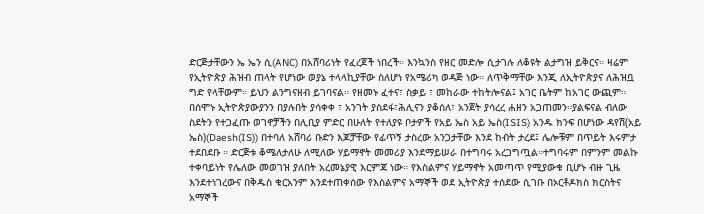ድርጅታቸውን ኤ ኤን ሲ(ANC) በአሸባሪነት የፈረጀች ነበረች። እንኳንስ የዘር መድሎ ሲታገሉ ለቆዩት ልታግዝ ይቅርና። ዛሬም የኢትዮጵያ ሕዝብ ጠላት የሆነው ወያኔ ተላላኪያቸው ስለሆነ የአሜሪካ ወዳጅ ነው። ለጥቅማቸው እንጂ ለኢትዮጵያና ለሕዝቧ ግድ የላቸውም። ይህን ልንግናዘብ ይገባናል። የዘመኑ ፈተና፣ ስቃይ ፣ መከራው ተከትሎናል፤ አገር ቤትም ከአገር ውጪም። በሰሞኑ ኢትዮጵያውያንን በያሉበት ያሳቀቀ ፣ አንገት ያስደፋ፣ሕሊናን ያቆሰለ፣ አንጀት ያሳረረ ሐዘን አጋጠመን።ያልፍናል ብለው ስደትን የተጋፈጡ ወገኖቻችን በሊቢያ ምድር በሁለት የተለያዩ ቦታዎች የአይ ኤስ አይ ኤስ(ISIS) አንዱ ክንፍ በሆነው ዳየሽ(አይ ኤስ)(Daesh(IS)) በተባለ አሸባሪ ቡድን እጆቻቸው የፊጥኝ ታስረው አንጋታቸው እንደ ከብት ታረደ፤ ሌሎቹም በጥይት እሩምታ ተደበደቡ ። ድርጅቱ ቆሜለታለሁ ለሚለው ሃይማኖት መመሪያ እንደማይሠራ በተግባሩ አረጋግጧል።ተግባሩም በምንም መልኩ ተቀባይነት የሌለው መወገዝ ያለበት አረመኔያዊ እርምጃ ነው። የእስልምና ሃይማኖት አመጣጥ የሚያውቁ ቢሆኑ ብዙ ጊዜ እንደተነገረውና በቅዱስ ቁርአንም እንደተጠቀሰው የእስልምና አማኞች ወደ ኢትዮጵያ ተሰደው ሲገቡ በኦርቶዶክስ ክርስትና አማኞች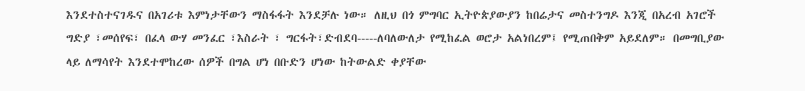እንደተስተናገዱና በአገሪቱ እምነታቸውን ማስፋፋት እንደቻሉ ነው። ለዚህ በጎ ምግባር ኢትዮጵያውያን ከበሬታና መስተንግዶ እንጂ በአረብ አገሮች ግድያ ፣መሰየፍ፣ በፈላ ውሃ መንፈር ፣እስራት ፣ ግርፋት፣ድብደባ-----ለባለውለታ የሚከፈል ወሮታ አልነበረም፤ የሚጠበቅም አይደለም። በመግቢያው ላይ ለማሳየት እንደተሞከረው ሰዎች በግል ሆነ በቡድን ሆነው ከትውልድ ቀያቸው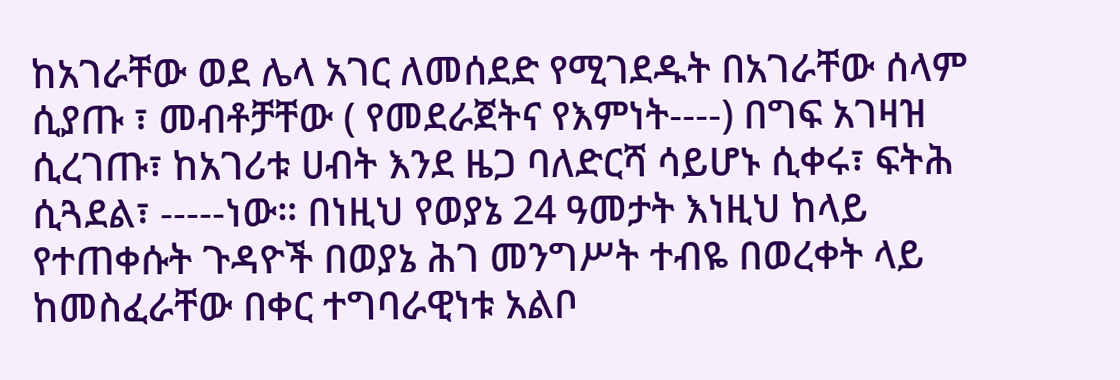ከአገራቸው ወደ ሌላ አገር ለመሰደድ የሚገደዱት በአገራቸው ሰላም ሲያጡ ፣ መብቶቻቸው ( የመደራጀትና የእምነት----) በግፍ አገዛዝ ሲረገጡ፣ ከአገሪቱ ሀብት እንደ ዜጋ ባለድርሻ ሳይሆኑ ሲቀሩ፣ ፍትሕ ሲጓደል፣ -----ነው። በነዚህ የወያኔ 24 ዓመታት እነዚህ ከላይ የተጠቀሱት ጉዳዮች በወያኔ ሕገ መንግሥት ተብዬ በወረቀት ላይ ከመስፈራቸው በቀር ተግባራዊነቱ አልቦ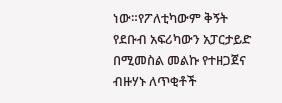ነው።የፖለቲካውም ቅኝት የደቡብ አፍሪካውን አፓርታይድ በሚመስል መልኩ የተዘጋጀና ብዙሃኑ ለጥቂቶች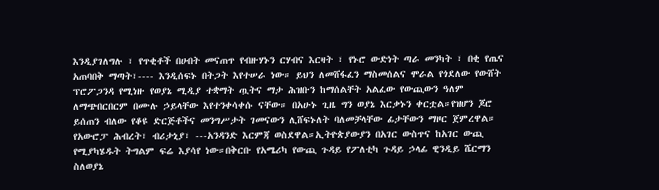እንዲያገለግሉ ፣ የጥቂቶች በሀብት መናጠጥ የብዙሃኑን ርሃብና እርዛት ፣ የኑሮ ውድነት ጣራ መንካት ፣ በቂ የጤና አጠባበቅ ማጣት፣---- እንዲሰፍኑ በትጋት እየተሠራ ነው። ይህን ለመሸፋፈን ማስመሰልና ሞራል የጎደለው የውሸት ፕሮፖጋንዳ የሚነዙ የወያኔ ሚዲያ ተቋማት ጧትና ማታ ሕዝቡን ከማሰልቸት አልፈው የውጪውን ዓለም ለማጭበርበርም በሙሉ ኃይላቸው እየተንቀሳቀሱ ናቸው። በአሁኑ ጊዜ ግን ወያኔ እርቃኑን ቀርቷል።የዝሆን ጆሮ ይሰጠን ብለው የቆዩ ድርጅቶችና መንግሥታት ገመናውን ሊሸፍኑለት ባለመቻላቸው ፊታቸውን ማዞር ጀምረዋል። የአውሮፓ ሕብረት፣ ብሪታኒያ፣ ---አንዳንድ እርምጃ ወስደዋል።ኢትዮጵያውያን በአገር ውስጥና ከአገር ውጪ የሚያካሄዱት ትግልም ፍሬ እያሳየ ነው።በቅርቡ የአሜሪካ የውጪ ጉዳይ የፖለቲካ ጉዳይ ኃላፊ ዊንዲይ ሼርማን ስለወያኔ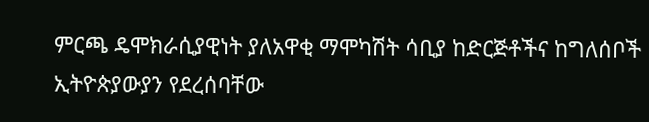ምርጫ ዴሞክራሲያዊነት ያለአዋቂ ማሞካሽት ሳቢያ ከድርጅቶችና ከግለሰቦች ኢትዮጵያውያን የደረሰባቸው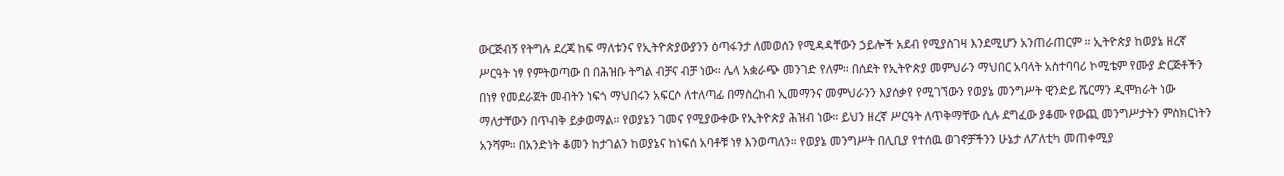ውርጅብኝ የትግሉ ደረጃ ከፍ ማለቱንና የኢትዮጵያውያንን ዕጣፋንታ ለመወሰን የሚዳዳቸውን ኃይሎች አደብ የሚያስገዛ እንደሚሆን አንጠራጠርም ። ኢትዮጵያ ከወያኔ ዘረኛ ሥርዓት ነፃ የምትወጣው በ በሕዝቡ ትግል ብቻና ብቻ ነው። ሌላ አቋራጭ መንገድ የለም። በሰደት የኢትዮጵያ መምህራን ማህበር አባላት አስተባባሪ ኮሚቴም የሙያ ድርጅቶችን በነፃ የመደራጀት መብትን ነፍጎ ማህበሩን አፍርሶ ለተለጣፊ በማስረከብ ኢመማንና መምህራንን እያሰቃየ የሚገኘውን የወያኔ መንግሥት ዊንድይ ሼርማን ዲሞክራት ነው ማለታቸውን በጥብቅ ይቃወማል። የወያኔን ገመና የሚያውቀው የኢትዮጵያ ሕዝብ ነው። ይህን ዘረኛ ሥርዓት ለጥቅማቸው ሲሉ ደግፈው ያቆሙ የውጪ መንግሥታትን ምስክርነትን አንሻም። በአንድነት ቆመን ከታገልን ከወያኔና ከነፍሰ አባቶቹ ነፃ እንወጣለን። የወያኔ መንግሥት በሊቢያ የተሰዉ ወገኖቻችንን ሁኔታ ለፖለቲካ መጠቀሚያ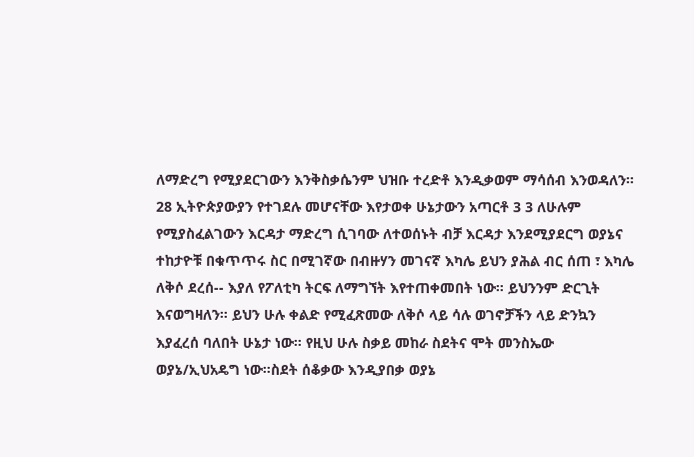ለማድረግ የሚያደርገውን እንቅስቃሴንም ህዝቡ ተረድቶ እንዲቃወም ማሳሰብ እንወዳለን። 28 ኢትዮጵያውያን የተገደሉ መሆናቸው እየታወቀ ሁኔታውን አጣርቶ 3 3 ለሁሉም የሚያስፈልገውን እርዳታ ማድረግ ሲገባው ለተወሰኑት ብቻ እርዳታ እንደሚያደርግ ወያኔና ተከታዮቹ በቁጥጥሩ ስር በሚገኛው በብዙሃን መገናኛ እካሌ ይህን ያሕል ብር ሰጠ ፣ እካሌ ለቅሶ ደረሰ-- እያለ የፖለቲካ ትርፍ ለማግኘት እየተጠቀመበት ነው። ይህንንም ድርጊት እናወግዛለን። ይህን ሁሉ ቀልድ የሚፈጽመው ለቅሶ ላይ ሳሉ ወገኖቻችን ላይ ድንኳን እያፈረሰ ባለበት ሁኔታ ነው። የዚህ ሁሉ ስቃይ መከራ ስደትና ሞት መንስኤው ወያኔ/ኢህአዴግ ነው።ስደት ሰቆቃው እንዲያበቃ ወያኔ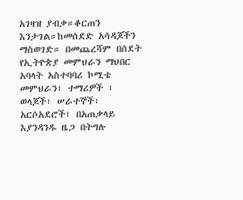አገዛዝ ያብቃ።ቆርጠን እንታገል።ከመሰደድ አሳዳጆችን ማስወገድ። በመጨረሻም በሰደት የኢትዮጵያ መምህራን ማህበር አባላት አስተባባሪ ኮሚቴ መምህራን፣ ተማሪዎች ፣ ወላጆች፣ ሠራተኞች፣ አርሶአደሮች፣ በአጠቃላይ እያንዳንዱ ዜጋ በትግሉ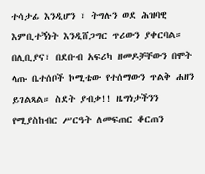ተሳታፊ እንዲሆን ፣ ትግሉን ወደ ሕዝባዊ እምቢተኝነት እንዲሸጋግር ጥሪውን ያቀርባል። በሊቢያና፣ በደቡብ አፍሪካ ዘመዶቻቸውን በሞት ላጡ ቤተሰቦች ኮሚቴው የተሰማውን ጥልቅ ሐዘን ይገልጻል። ስደት ያብቃ!! ዜግነታችንን የሚያስከብር ሥርዓት ለመፍጠር ቆርጠን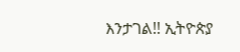እንታገል!! ኢትዮጵያ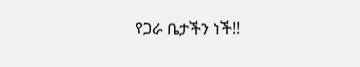የጋራ ቤታችን ነች!!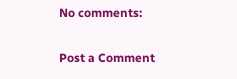No comments:

Post a Comment